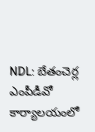NDL: బేతంచెర్ల ఎంపీడీవో కార్యాలయంలో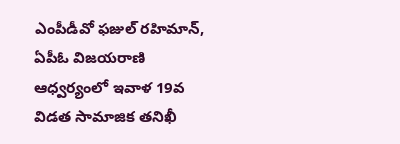ఎంపీడీవో ఫజుల్ రహిమాన్, ఏపీఓ విజయరాణి ఆధ్వర్యంలో ఇవాళ 19వ విడత సామాజిక తనిఖీ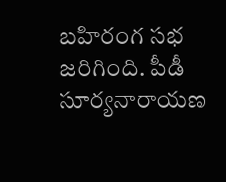బహిరంగ సభ జరిగింది. పీడీ సూర్యనారాయణ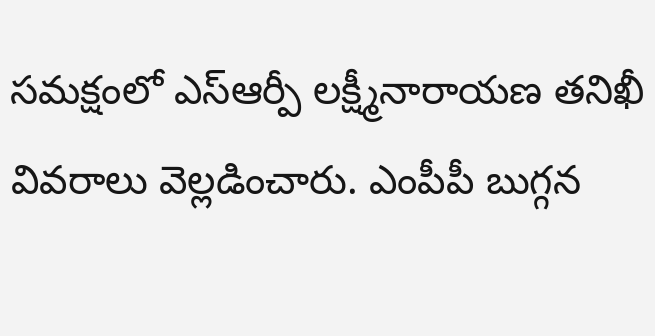సమక్షంలో ఎస్ఆర్పీ లక్ష్మీనారాయణ తనిఖీ వివరాలు వెల్లడించారు. ఎంపీపీ బుగ్గన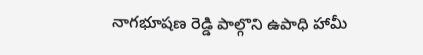నాగభూషణ రెడ్డి పాల్గొని ఉపాధి హామీ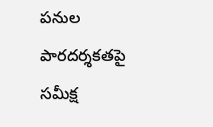పనుల పారదర్శకతపై సమీక్ష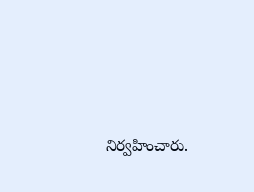నిర్వహించారు.